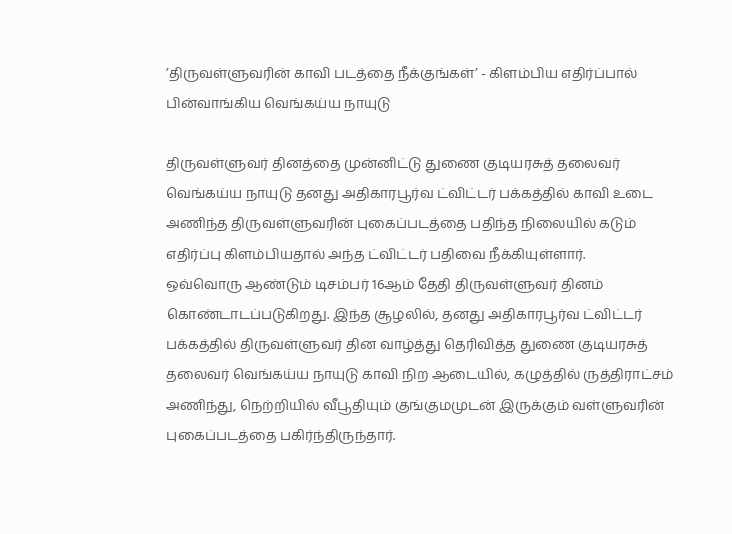’திருவள்ளுவரின் காவி படத்தை நீக்குங்கள்’ - கிளம்பிய எதிர்ப்பால் பின்வாங்கிய வெங்கய்ய நாயுடு

திருவள்ளுவர் தினத்தை முன்னிட்டு துணை குடியரசுத் தலைவர் வெங்கய்ய நாயுடு தனது அதிகாரபூர்வ ட்விட்டர் பக்கத்தில் காவி உடை அணிந்த திருவள்ளுவரின் புகைப்படத்தை பதிந்த நிலையில் கடும் எதிர்ப்பு கிளம்பியதால் அந்த ட்விட்டர் பதிவை நீக்கியுள்ளார்.
ஒவ்வொரு ஆண்டும் டிசம்பர் 16ஆம் தேதி திருவள்ளுவர் தினம் கொண்டாடப்படுகிறது. இந்த சூழலில், தனது அதிகாரபூர்வ ட்விட்டர் பக்கத்தில் திருவள்ளுவர் தின வாழ்த்து தெரிவித்த துணை குடியரசுத் தலைவர் வெங்கய்ய நாயுடு காவி நிற ஆடையில், கழுத்தில் ருத்திராட்சம் அணிந்து, நெற்றியில் வீபூதியும் குங்குமமுடன் இருக்கும் வள்ளுவரின் புகைப்படத்தை பகிர்ந்திருந்தார்.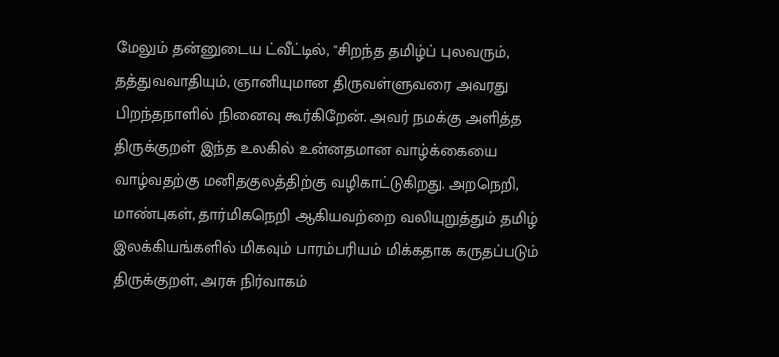மேலும் தன்னுடைய ட்வீட்டில், "சிறந்த தமிழ்ப் புலவரும், தத்துவவாதியும், ஞானியுமான திருவள்ளுவரை அவரது பிறந்தநாளில் நினைவு கூர்கிறேன். அவர் நமக்கு அளித்த திருக்குறள் இந்த உலகில் உன்னதமான வாழ்க்கையை வாழ்வதற்கு மனிதகுலத்திற்கு வழிகாட்டுகிறது. அறநெறி, மாண்புகள், தார்மிகநெறி ஆகியவற்றை வலியுறுத்தும் தமிழ் இலக்கியங்களில் மிகவும் பாரம்பரியம் மிக்கதாக கருதப்படும் திருக்குறள், அரசு நிர்வாகம்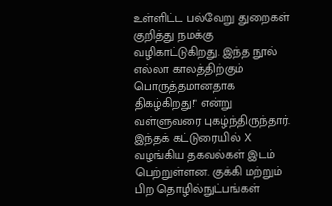உள்ளிட்ட பல்வேறு துறைகள் குறித்து நமக்கு வழிகாட்டுகிறது. இந்த நூல் எல்லா காலத்திற்கும் பொருத்தமானதாக திகழ்கிறது!" என்று வள்ளுவரை புகழ்ந்திருந்தார்.
இந்தக் கட்டுரையில் X வழங்கிய தகவல்கள் இடம் பெற்றுள்ளன. குக்கி மற்றும் பிற தொழில்நுட்பங்கள்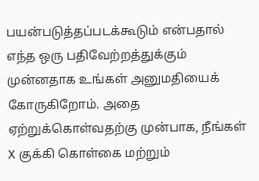பயன்படுத்தப்படக்கூடும் என்பதால் எந்த ஒரு பதிவேற்றத்துக்கும் முன்னதாக உங்கள் அனுமதியைக் கோருகிறோம். அதை ஏற்றுக்கொள்வதற்கு முன்பாக, நீங்கள் X குக்கி கொள்கை மற்றும்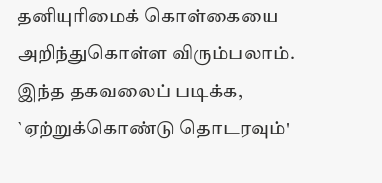தனியுரிமைக் கொள்கையை அறிந்துகொள்ள விரும்பலாம். இந்த தகவலைப் படிக்க, `ஏற்றுக்கொண்டு தொடரவும்'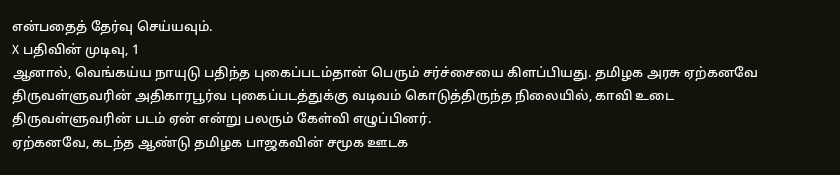என்பதைத் தேர்வு செய்யவும்.
X பதிவின் முடிவு, 1
ஆனால், வெங்கய்ய நாயுடு பதிந்த புகைப்படம்தான் பெரும் சர்ச்சையை கிளப்பியது. தமிழக அரசு ஏற்கனவே திருவள்ளுவரின் அதிகாரபூர்வ புகைப்படத்துக்கு வடிவம் கொடுத்திருந்த நிலையில், காவி உடை திருவள்ளுவரின் படம் ஏன் என்று பலரும் கேள்வி எழுப்பினர்.
ஏற்கனவே, கடந்த ஆண்டு தமிழக பாஜகவின் சமூக ஊடக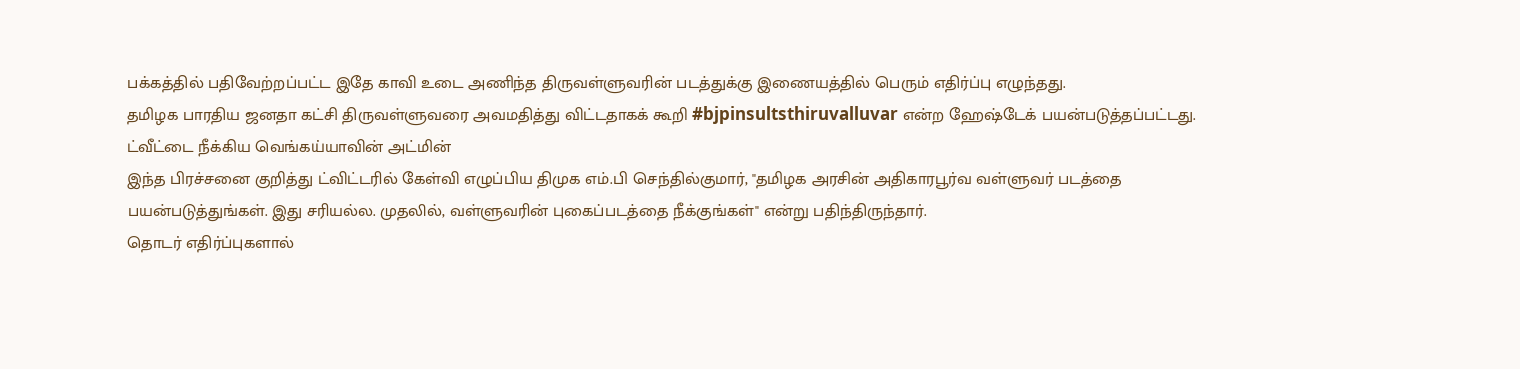பக்கத்தில் பதிவேற்றப்பட்ட இதே காவி உடை அணிந்த திருவள்ளுவரின் படத்துக்கு இணையத்தில் பெரும் எதிர்ப்பு எழுந்தது.
தமிழக பாரதிய ஜனதா கட்சி திருவள்ளுவரை அவமதித்து விட்டதாகக் கூறி #bjpinsultsthiruvalluvar என்ற ஹேஷ்டேக் பயன்படுத்தப்பட்டது.
ட்வீட்டை நீக்கிய வெங்கய்யாவின் அட்மின்
இந்த பிரச்சனை குறித்து ட்விட்டரில் கேள்வி எழுப்பிய திமுக எம்.பி செந்தில்குமார், "தமிழக அரசின் அதிகாரபூர்வ வள்ளுவர் படத்தை பயன்படுத்துங்கள். இது சரியல்ல. முதலில், வள்ளுவரின் புகைப்படத்தை நீக்குங்கள்" என்று பதிந்திருந்தார்.
தொடர் எதிர்ப்புகளால்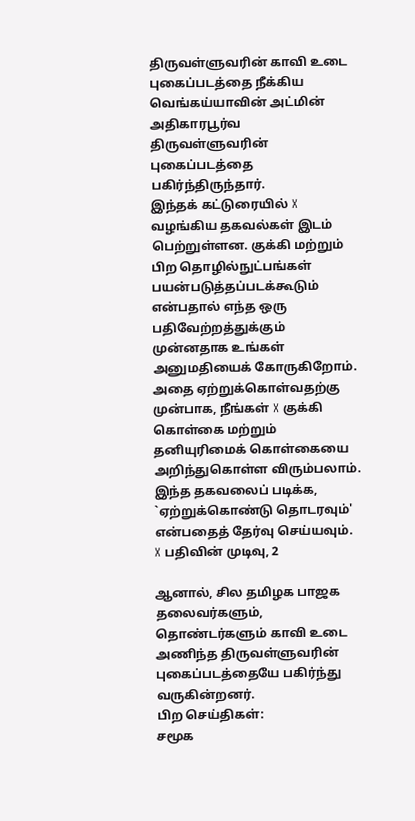திருவள்ளுவரின் காவி உடை புகைப்படத்தை நீக்கிய வெங்கய்யாவின் அட்மின் அதிகாரபூர்வ திருவள்ளுவரின் புகைப்படத்தை பகிர்ந்திருந்தார்.
இந்தக் கட்டுரையில் X வழங்கிய தகவல்கள் இடம் பெற்றுள்ளன. குக்கி மற்றும் பிற தொழில்நுட்பங்கள் பயன்படுத்தப்படக்கூடும் என்பதால் எந்த ஒரு பதிவேற்றத்துக்கும் முன்னதாக உங்கள் அனுமதியைக் கோருகிறோம். அதை ஏற்றுக்கொள்வதற்கு முன்பாக, நீங்கள் X குக்கி கொள்கை மற்றும் தனியுரிமைக் கொள்கையை அறிந்துகொள்ள விரும்பலாம். இந்த தகவலைப் படிக்க, `ஏற்றுக்கொண்டு தொடரவும்' என்பதைத் தேர்வு செய்யவும்.
X பதிவின் முடிவு, 2

ஆனால், சில தமிழக பாஜக தலைவர்களும், தொண்டர்களும் காவி உடை அணிந்த திருவள்ளுவரின் புகைப்படத்தையே பகிர்ந்து வருகின்றனர்.
பிற செய்திகள்:
சமூக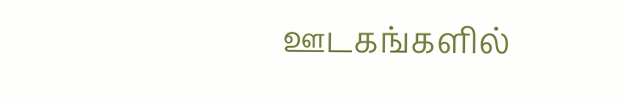ஊடகங்களில்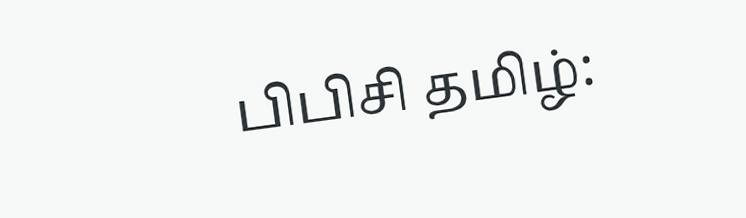பிபிசி தமிழ்: